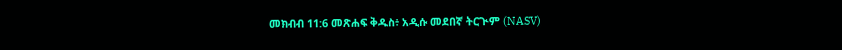መክብብ 11:6 መጽሐፍ ቅዱስ፥ አዲሱ መደበኛ ትርጒም (NASV)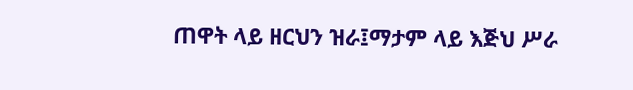ጠዋት ላይ ዘርህን ዝራ፤ማታም ላይ እጅህ ሥራ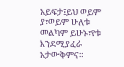አይፍታ፤ይህ ወይም ያ፣ወይም ሁለቱ መልካም ይሁኑ፣የቱ እንደሚያፈራ አታውቅምና።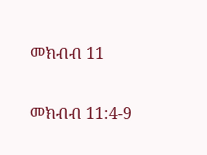መክብብ 11

መክብብ 11:4-9